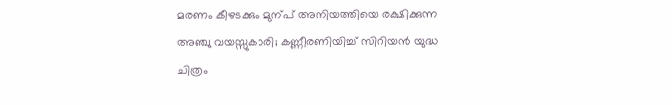മരണം കീഴടക്കും മുന്പ് അനിയത്തിയെ രക്ഷിക്കുന്ന അഞ്ചു വയസ്സുകാരി; കണ്ണീരണിയിച്ച് സിറിയൻ യുദ്ധ ചിത്രം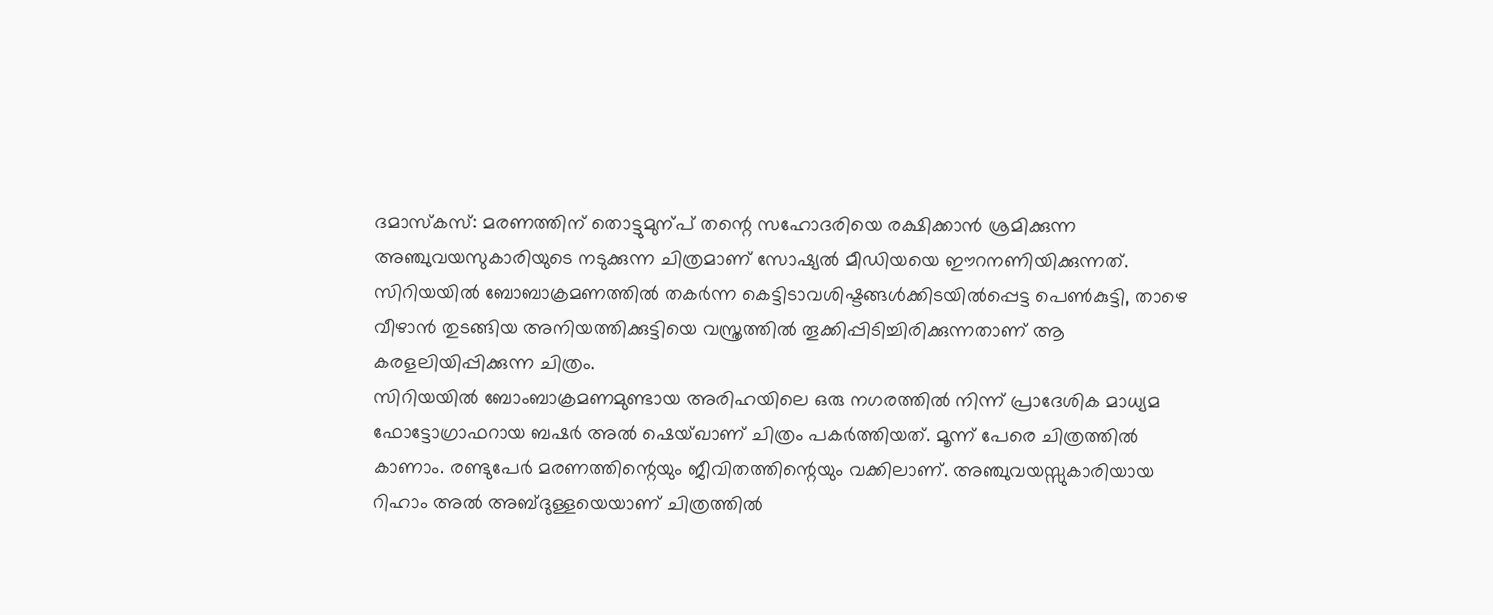ദമാസ്കസ്: മരണത്തിന് തൊട്ടുമുന്പ് തന്റെ സഹോദരിയെ രക്ഷിക്കാൻ ശ്രമിക്കുന്ന അഞ്ചുവയസുകാരിയുടെ നടുക്കുന്ന ചിത്രമാണ് സോഷ്യൽ മീഡിയയെ ഈറനണിയിക്കുന്നത്. സിറിയയിൽ ബോബാക്രമണത്തിൽ തകർന്ന കെട്ടിടാവശിഷ്ടങ്ങൾക്കിടയിൽപ്പെട്ട പെൺകുട്ടി, താഴെ വീഴാൻ തുടങ്ങിയ അനിയത്തിക്കുട്ടിയെ വസ്ത്രത്തിൽ തൂക്കിപ്പിടിച്ചിരിക്കുന്നതാണ് ആ കരളലിയിപ്പിക്കുന്ന ചിത്രം.
സിറിയയിൽ ബോംബാക്രമണമുണ്ടായ അരിഹയിലെ ഒരു നഗരത്തിൽ നിന്ന് പ്രാദേശിക മാധ്യമ ഫോട്ടോഗ്രാഫറായ ബഷർ അൽ ഷെയ്ഖാണ് ചിത്രം പകർത്തിയത്. മൂന്ന് പേരെ ചിത്രത്തിൽ കാണാം. രണ്ടുപേർ മരണത്തിന്റെയും ജീവിതത്തിന്റെയും വക്കിലാണ്. അഞ്ചുവയസ്സുകാരിയായ റിഹാം അൽ അബ്ദുള്ളയെയാണ് ചിത്രത്തിൽ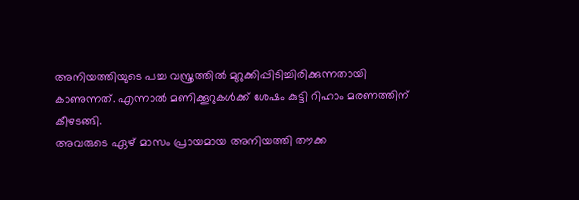അനിയത്തിയുടെ പച്ച വസ്ത്രത്തിൽ മുറുക്കിപ്പിടിച്ചിരിക്കുന്നതായി കാണുന്നത്. എന്നാൽ മണിക്കൂറുകൾക്ക് ശേഷം കുട്ടി റിഹാം മരണത്തിന് കീഴടങ്ങി.
അവരുടെ ഏഴ് മാസം പ്രായമായ അനിയത്തി തൗക്ക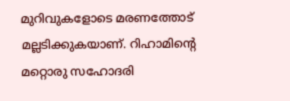മുറിവുകളോടെ മരണത്തോട് മല്ലടിക്കുകയാണ്. റിഹാമിന്റെ മറ്റൊരു സഹോദരി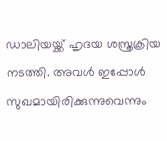ഡാലിയയ്ക്ക് ഹൃദയ ശസ്ത്രക്രിയ നടത്തി. അവൾ ഇപ്പോൾ സുഖമായിരിക്കുന്നുവെന്നും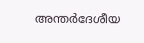അന്തർദേശീയ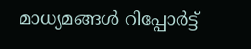മാധ്യമങ്ങൾ റിപ്പോർട്ട്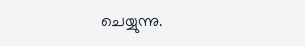ചെയ്യുന്നു.